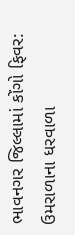ભાવનગર જિલ્લામાં કોંગો ફિવર: ઉમરાળાના ધરવાળા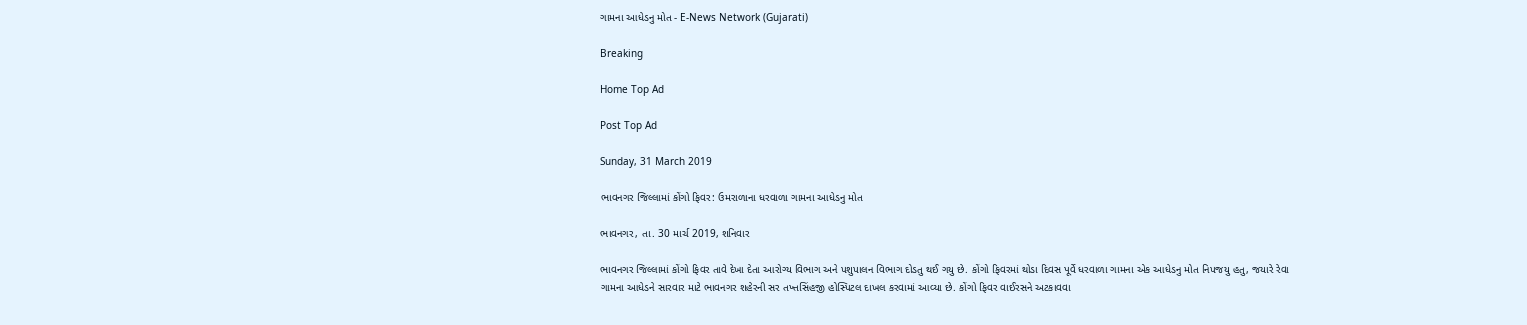ગામના આધેડનુ મોત - E-News Network (Gujarati)

Breaking

Home Top Ad

Post Top Ad

Sunday, 31 March 2019

ભાવનગર જિલ્લામાં કોંગો ફિવર: ઉમરાળાના ધરવાળા ગામના આધેડનુ મોત

ભાવનગર, તા. 30 માર્ચ 2019, શનિવાર

ભાવનગર જિલ્લામાં કોંગો ફિવર તાવે દેખા દેતા આરોગ્ય વિભાગ અને પશુપાલન વિભાગ દોડતુ થઈ ગયુ છે. કોંગો ફિવરમાં થોડા દિવસ પૂર્વે ધરવાળા ગામના એક આધેડનુ મોત નિપજયુ હતુ, જયારે રેવા ગામના આધેડને સારવાર માટે ભાવનગર શહેરની સર તખ્તસિંહજી હોસ્પિટલ દાખલ કરવામાં આવ્યા છે. કોંગો ફિવર વાઈરસને અટકાવવા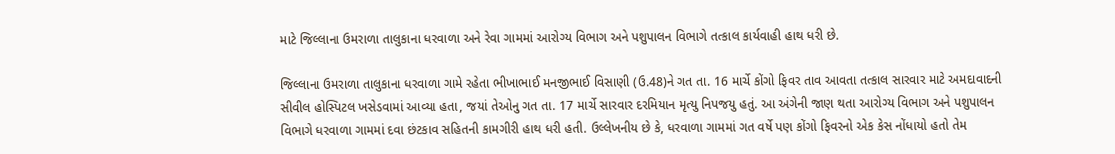માટે જિલ્લાના ઉમરાળા તાલુકાના ધરવાળા અને રેવા ગામમાં આરોગ્ય વિભાગ અને પશુપાલન વિભાગે તત્કાલ કાર્યવાહી હાથ ધરી છે.

જિલ્લાના ઉમરાળા તાલુકાના ધરવાળા ગામે રહેતા ભીખાભાઈ મનજીભાઈ વિસાણી (ઉ.48)ને ગત તા. 16 માર્ચે કોંગો ફિવર તાવ આવતા તત્કાલ સારવાર માટે અમદાવાદની સીવીલ હોસ્પિટલ ખસેડવામાં આવ્યા હતા, જયાં તેઓનુ ગત તા. 17 માર્ચે સારવાર દરમિયાન મૃત્યુ નિપજયુ હતું. આ અંગેની જાણ થતા આરોગ્ય વિભાગ અને પશુપાલન વિભાગે ધરવાળા ગામમાં દવા છંટકાવ સહિતની કામગીરી હાથ ધરી હતી. ઉલ્લેખનીય છે કે, ધરવાળા ગામમાં ગત વર્ષે પણ કોંગો ફિવરનો એક કેસ નોંધાયો હતો તેમ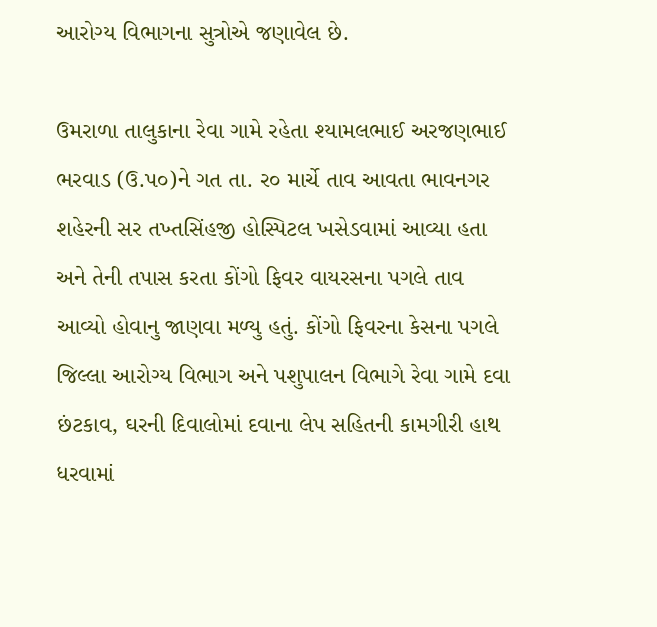આરોગ્ય વિભાગના સુત્રોએ જણાવેલ છે.

ઉમરાળા તાલુકાના રેવા ગામે રહેતા શ્યામલભાઈ અરજણભાઈ ભરવાડ (ઉ.પ૦)ને ગત તા. ર૦ માર્ચે તાવ આવતા ભાવનગર શહેરની સર તખ્તસિંહજી હોસ્પિટલ ખસેડવામાં આવ્યા હતા અને તેની તપાસ કરતા કોંગો ફિવર વાયરસના પગલે તાવ આવ્યો હોવાનુ જાણવા મળ્યુ હતું. કોંગો ફિવરના કેસના પગલે જિલ્લા આરોગ્ય વિભાગ અને પશુપાલન વિભાગે રેવા ગામે દવા છંટકાવ, ઘરની દિવાલોમાં દવાના લેપ સહિતની કામગીરી હાથ ધરવામાં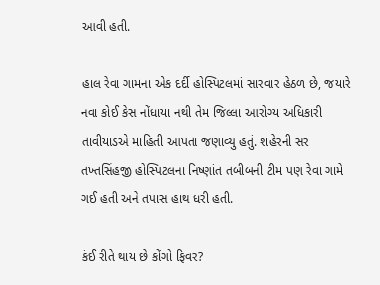આવી હતી.

હાલ રેવા ગામના એક દર્દી હોસ્પિટલમાં સારવાર હેઠળ છે, જયારે નવા કોઈ કેસ નોંધાયા નથી તેમ જિલ્લા આરોગ્ય અધિકારી તાવીયાડએ માહિતી આપતા જણાવ્યુ હતું. શહેરની સર તખ્તસિંહજી હોસ્પિટલના નિષ્ણાંત તબીબની ટીમ પણ રેવા ગામે ગઈ હતી અને તપાસ હાથ ધરી હતી.

કંઈ રીતે થાય છે કોંગો ફિવર?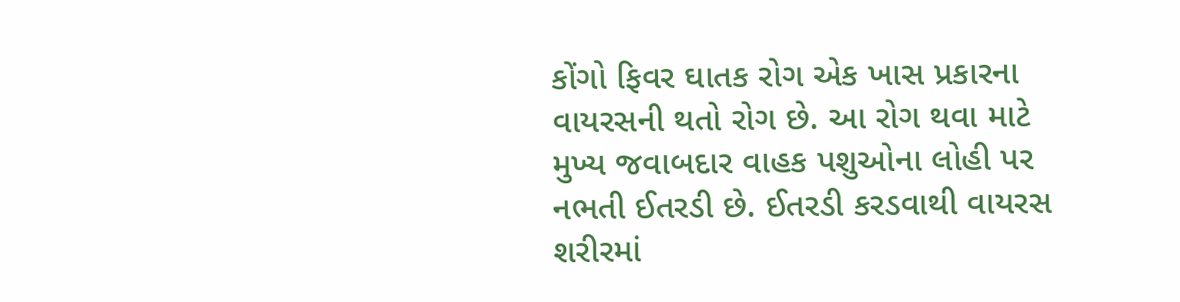કોંગો ફિવર ઘાતક રોગ એક ખાસ પ્રકારના વાયરસની થતો રોગ છે. આ રોગ થવા માટે મુખ્ય જવાબદાર વાહક પશુઓના લોહી પર નભતી ઈતરડી છે. ઈતરડી કરડવાથી વાયરસ શરીરમાં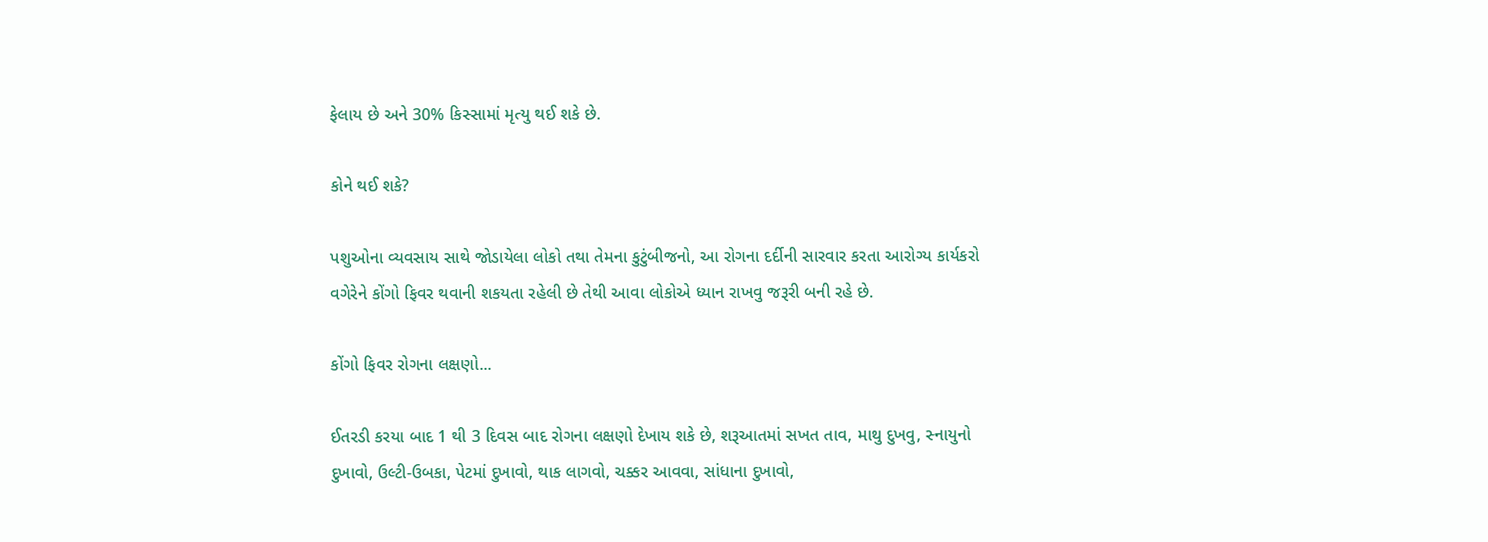ફેલાય છે અને 30% કિસ્સામાં મૃત્યુ થઈ શકે છે.

કોને થઈ શકે?

પશુઓના વ્યવસાય સાથે જોડાયેલા લોકો તથા તેમના કુટુંબીજનો, આ રોગના દર્દીની સારવાર કરતા આરોગ્ય કાર્યકરો વગેરેને કોંગો ફિવર થવાની શકયતા રહેલી છે તેથી આવા લોકોએ ધ્યાન રાખવુ જરૂરી બની રહે છે.

કોંગો ફિવર રોગના લક્ષણો...

ઈતરડી કરયા બાદ 1 થી 3 દિવસ બાદ રોગના લક્ષણો દેખાય શકે છે, શરૂઆતમાં સખત તાવ, માથુ દુખવુ, સ્નાયુનો દુખાવો, ઉલ્ટી-ઉબકા, પેટમાં દુખાવો, થાક લાગવો, ચક્કર આવવા, સાંધાના દુખાવો,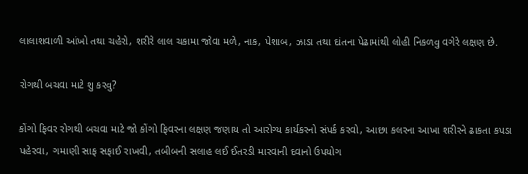લાલાશવાળી આંખો તથા ચહેરો, શરીરે લાલ ચકામા જોવા મળે, નાક, પેશાબ, ઝાડા તથા દાંતના પેઢામાંથી લોહી નિકળવુ વગેરે લક્ષણ છે.

રોગથી બચવા માટે શુ કરવુ?

કોંગો ફિવર રોગથી બચવા માટે જો કોંગો ફિવરના લક્ષણ જણાય તો આરોગ્ય કાર્યકરનો સંપર્ક કરવો, આછા કલરના આખા શરીરને ઢાકતા કપડા પહેરવા, ગમાણી સાફ સફાઈ રાખવી, તબીબની સલાહ લઈ ઈતરડી મારવાની દવાનો ઉપયોગ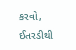કરવો, ઈતરડીથી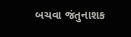બચવા જંતુનાશક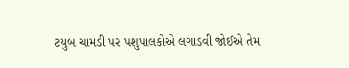ટયુબ ચામડી પર પશુપાલકોએ લગાડવી જોઈએ તેમ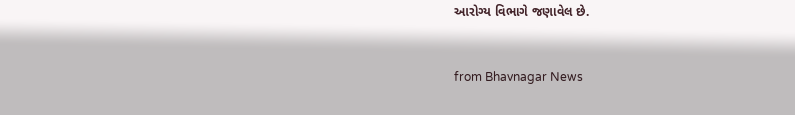આરોગ્ય વિભાગે જણાવેલ છે.


from Bhavnagar News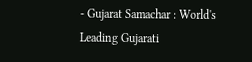- Gujarat Samachar : World's Leading Gujarati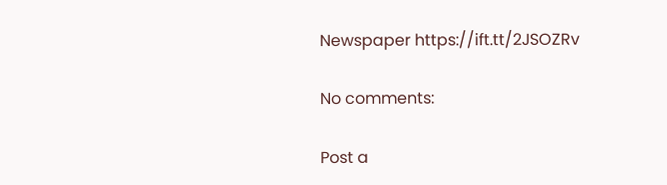Newspaper https://ift.tt/2JSOZRv

No comments:

Post a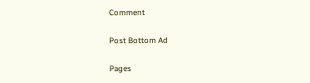Comment

Post Bottom Ad

Pages